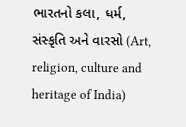ભારતનો કલા, ધર્મ, સંસ્કૃતિ અને વારસો (Art, religion, culture and heritage of India)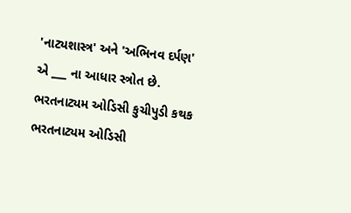'નાટ્યશાસ્ત્ર' અને 'અભિનવ દર્પણ' એ ___ ના આધાર સ્ત્રોત છે. ભરતનાટ્યમ ઓડિસી કુચીપુડી કથક ભરતનાટ્યમ ઓડિસી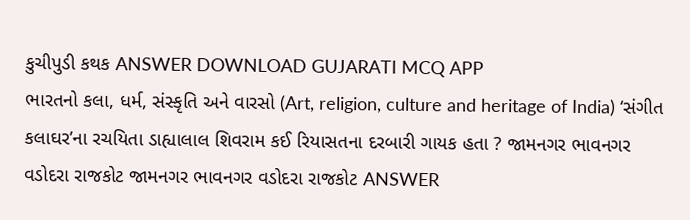કુચીપુડી કથક ANSWER DOWNLOAD GUJARATI MCQ APP
ભારતનો કલા, ધર્મ, સંસ્કૃતિ અને વારસો (Art, religion, culture and heritage of India) ‘સંગીત કલાઘર’ના રચયિતા ડાહ્યાલાલ શિવરામ કઈ રિયાસતના દરબારી ગાયક હતા ? જામનગર ભાવનગર વડોદરા રાજકોટ જામનગર ભાવનગર વડોદરા રાજકોટ ANSWER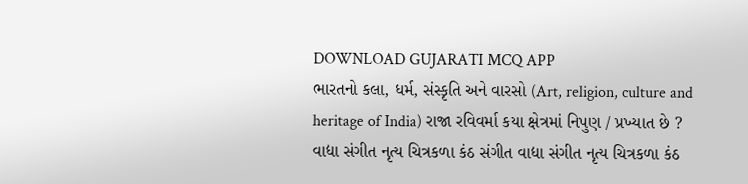DOWNLOAD GUJARATI MCQ APP
ભારતનો કલા, ધર્મ, સંસ્કૃતિ અને વારસો (Art, religion, culture and heritage of India) રાજા રવિવર્મા કયા ક્ષેત્રમાં નિપુણ / પ્રખ્યાત છે ? વાદ્યા સંગીત નૃત્ય ચિત્રકળા કંઠ સંગીત વાદ્યા સંગીત નૃત્ય ચિત્રકળા કંઠ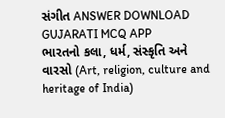સંગીત ANSWER DOWNLOAD GUJARATI MCQ APP
ભારતનો કલા, ધર્મ, સંસ્કૃતિ અને વારસો (Art, religion, culture and heritage of India)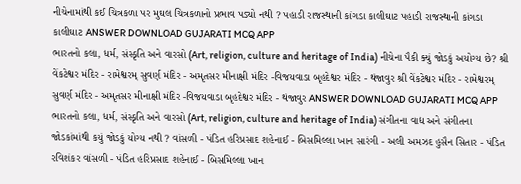નીચેનામાંથી કઈ ચિત્રકળા પર મુઘલ ચિત્રકળાનો પ્રભાવ પડ્યો નથી ? પહાડી રાજસ્થાની કાંગડા કાલીઘાટ પહાડી રાજસ્થાની કાંગડા કાલીઘાટ ANSWER DOWNLOAD GUJARATI MCQ APP
ભારતનો કલા, ધર્મ, સંસ્કૃતિ અને વારસો (Art, religion, culture and heritage of India) નીચેના પૈકી ક્યું જોડકું અયોગ્ય છે? શ્રી વેંકટેશ્વર મંદિર - રામેશ્વરમ્ સુવર્ણ મંદિર - અમૃતસર મીનાક્ષી મંદિર -વિજયવાડા બૃહદેશ્વર મંદિર - થંજાવુર શ્રી વેંકટેશ્વર મંદિર - રામેશ્વરમ્ સુવર્ણ મંદિર - અમૃતસર મીનાક્ષી મંદિર -વિજયવાડા બૃહદેશ્વર મંદિર - થંજાવુર ANSWER DOWNLOAD GUJARATI MCQ APP
ભારતનો કલા, ધર્મ, સંસ્કૃતિ અને વારસો (Art, religion, culture and heritage of India) સંગીતના વાદ્ય અને સંગીતના જોડકાંમાંથી કયું જોડકું યોગ્ય નથી ? વાંસળી - પંડિત હરિપ્રસાદ શહેનાઈ - બિસમિલ્લા ખાન સારંગી - અલી અમઝદ હુસૈન સિતાર - પંડિત રવિશંકર વાંસળી - પંડિત હરિપ્રસાદ શહેનાઈ - બિસમિલ્લા ખાન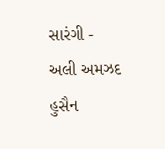સારંગી - અલી અમઝદ હુસૈન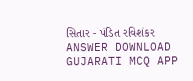સિતાર - પંડિત રવિશંકર ANSWER DOWNLOAD GUJARATI MCQ APP